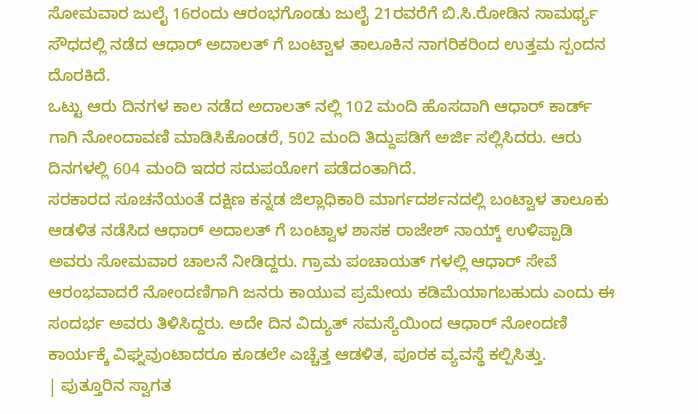ಸೋಮವಾರ ಜುಲೈ 16ರಂದು ಆರಂಭಗೊಂಡು ಜುಲೈ 21ರವರೆಗೆ ಬಿ.ಸಿ.ರೋಡಿನ ಸಾಮರ್ಥ್ಯ ಸೌಧದಲ್ಲಿ ನಡೆದ ಆಧಾರ್ ಅದಾಲತ್ ಗೆ ಬಂಟ್ವಾಳ ತಾಲೂಕಿನ ನಾಗರಿಕರಿಂದ ಉತ್ತಮ ಸ್ಪಂದನ ದೊರಕಿದೆ.
ಒಟ್ಟು ಆರು ದಿನಗಳ ಕಾಲ ನಡೆದ ಅದಾಲತ್ ನಲ್ಲಿ 102 ಮಂದಿ ಹೊಸದಾಗಿ ಆಧಾರ್ ಕಾರ್ಡ್ ಗಾಗಿ ನೋಂದಾವಣಿ ಮಾಡಿಸಿಕೊಂಡರೆ, 502 ಮಂದಿ ತಿದ್ದುಪಡಿಗೆ ಅರ್ಜಿ ಸಲ್ಲಿಸಿದರು. ಆರು ದಿನಗಳಲ್ಲಿ 604 ಮಂದಿ ಇದರ ಸದುಪಯೋಗ ಪಡೆದಂತಾಗಿದೆ.
ಸರಕಾರದ ಸೂಚನೆಯಂತೆ ದಕ್ಷಿಣ ಕನ್ನಡ ಜಿಲ್ಲಾಧಿಕಾರಿ ಮಾರ್ಗದರ್ಶನದಲ್ಲಿ ಬಂಟ್ವಾಳ ತಾಲೂಕು ಆಡಳಿತ ನಡೆಸಿದ ಆಧಾರ್ ಅದಾಲತ್ ಗೆ ಬಂಟ್ವಾಳ ಶಾಸಕ ರಾಜೇಶ್ ನಾಯ್ಕ್ ಉಳಿಪ್ಪಾಡಿ ಅವರು ಸೋಮವಾರ ಚಾಲನೆ ನೀಡಿದ್ದರು. ಗ್ರಾಮ ಪಂಚಾಯತ್ ಗಳಲ್ಲಿ ಆಧಾರ್ ಸೇವೆ ಆರಂಭವಾದರೆ ನೋಂದಣಿಗಾಗಿ ಜನರು ಕಾಯುವ ಪ್ರಮೇಯ ಕಡಿಮೆಯಾಗಬಹುದು ಎಂದು ಈ ಸಂದರ್ಭ ಅವರು ತಿಳಿಸಿದ್ದರು. ಅದೇ ದಿನ ವಿದ್ಯುತ್ ಸಮಸ್ಯೆಯಿಂದ ಆಧಾರ್ ನೋಂದಣಿ ಕಾರ್ಯಕ್ಕೆ ವಿಘ್ನವುಂಟಾದರೂ ಕೂಡಲೇ ಎಚ್ಚೆತ್ತ ಆಡಳಿತ, ಪೂರಕ ವ್ಯವಸ್ಥೆ ಕಲ್ಪಿಸಿತ್ತು.
| ಪುತ್ತೂರಿನ ಸ್ವಾಗತ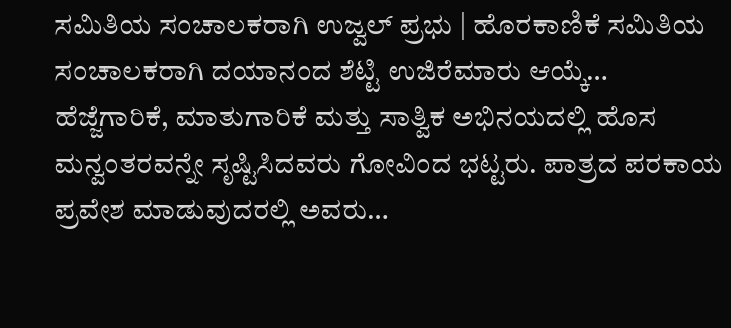ಸಮಿತಿಯ ಸಂಚಾಲಕರಾಗಿ ಉಜ್ವಲ್ ಪ್ರಭು | ಹೊರಕಾಣಿಕೆ ಸಮಿತಿಯ ಸಂಚಾಲಕರಾಗಿ ದಯಾನಂದ ಶೆಟ್ಟಿ ಉಜಿರೆಮಾರು ಆಯ್ಕೆ…
ಹೆಜ್ಜೆಗಾರಿಕೆ, ಮಾತುಗಾರಿಕೆ ಮತ್ತು ಸಾತ್ವಿಕ ಅಭಿನಯದಲ್ಲಿ ಹೊಸ ಮನ್ವಂತರವನ್ನೇ ಸೃಷ್ಟಿಸಿದವರು ಗೋವಿಂದ ಭಟ್ಟರು. ಪಾತ್ರದ ಪರಕಾಯ ಪ್ರವೇಶ ಮಾಡುವುದರಲ್ಲಿ ಅವರು…